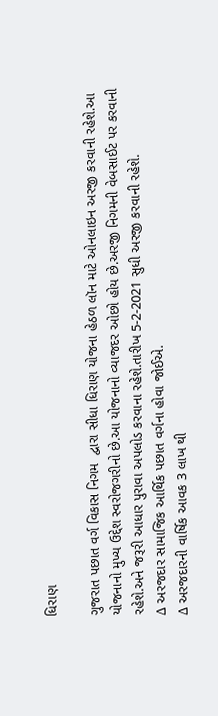ધિરાણ

ગુજરાત પછાત વર્ગ વિકાસ નિગમ  દ્વારા સીધા ધિરાણ યોજના હેઠળ લૉન માટે ઓનલાઇન અરજી કરવાની રહેશે.આ યોજનાનો મુખ્ય ઉદ્દેશ સ્વરોજગરીનો છે.આ યોજનાનો વ્યાજદર ઓછો હોય છે.અરજી નિગમની વેબસાઈટ પર કરવાની રહેશે.અને જરૂરી આધાર પુરાવા અપલોડ કરવાના રહેશે.તારીખ 5-2-2021 સુધી અરજી કરવાની રહેશે.
∆ અરજદાર સામાજિક આર્થિક પછાત વર્ગના હોવા જોઈએ.
∆ અરજદારની વાર્ષિક આવક 3 લાખ થી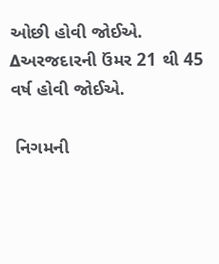ઓછી હોવી જોઈએ.
∆અરજદારની ઉંમર 21 થી 45 વર્ષ હોવી જોઈએ.

 નિગમની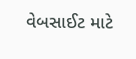વેબસાઈટ માટે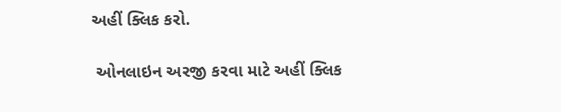અહીં ક્લિક કરો.

 ઓનલાઇન અરજી કરવા માટે અહીં ક્લિક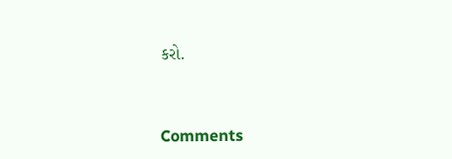કરો.


Comments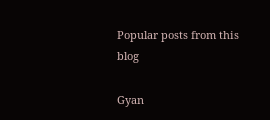Popular posts from this blog

Gyan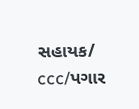સહાયક/ ccc/પગાર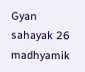Gyan sahayak 26 madhyamik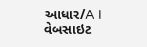આધાર/A I વેબસાઇટ